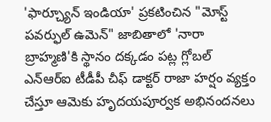'ఫార్చ్యూన్ ఇండియా' ప్రకటించిన "మోస్ట్ పవర్ఫుల్ ఉమెన్" జాబితాలో 'నారా బ్రాహ్మణి'కి స్థానం దక్కడం పట్ల గ్లోబల్ ఎన్ఆర్ఐ టీడీపీ చీఫ్ డాక్టర్ రాజా హర్షం వ్యక్తం చేస్తూ ఆమెకు హృదయపూర్వక అభినందనలు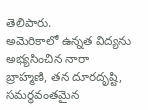తెలిపారు.
అమెరికాలో ఉన్నత విద్యను అభ్యసించిన నారా బ్రాహ్మణి, తన దూరదృష్టి, సమర్థవంతమైన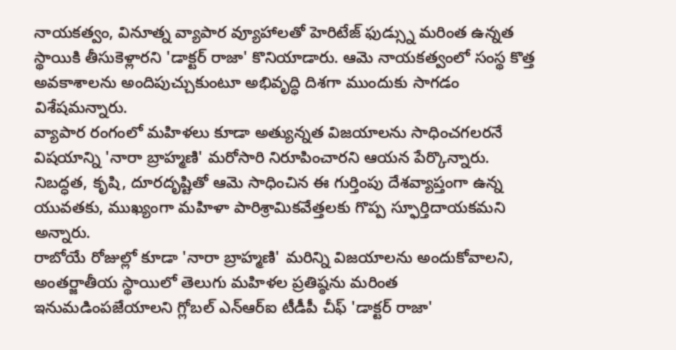నాయకత్వం, వినూత్న వ్యాపార వ్యూహాలతో హెరిటేజ్ ఫుడ్స్ను మరింత ఉన్నత స్థాయికి తీసుకెళ్లారని 'డాక్టర్ రాజా' కొనియాడారు. ఆమె నాయకత్వంలో సంస్థ కొత్త అవకాశాలను అందిపుచ్చుకుంటూ అభివృద్ధి దిశగా ముందుకు సాగడం విశేషమన్నారు.
వ్యాపార రంగంలో మహిళలు కూడా అత్యున్నత విజయాలను సాధించగలరనే విషయాన్ని 'నారా బ్రాహ్మణి' మరోసారి నిరూపించారని ఆయన పేర్కొన్నారు. నిబద్ధత, కృషి, దూరదృష్టితో ఆమె సాధించిన ఈ గుర్తింపు దేశవ్యాప్తంగా ఉన్న యువతకు, ముఖ్యంగా మహిళా పారిశ్రామికవేత్తలకు గొప్ప స్ఫూర్తిదాయకమని అన్నారు.
రాబోయే రోజుల్లో కూడా 'నారా బ్రాహ్మణి' మరిన్ని విజయాలను అందుకోవాలని, అంతర్జాతీయ స్థాయిలో తెలుగు మహిళల ప్రతిష్ఠను మరింత ఇనుమడింపజేయాలని గ్లోబల్ ఎన్ఆర్ఐ టీడీపీ చీఫ్ 'డాక్టర్ రాజా'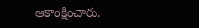ఆకాంక్షించారు.